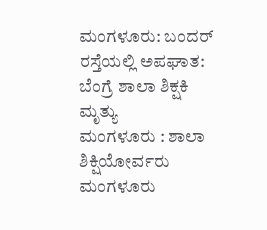ಮಂಗಳೂರು: ಬಂದರ್ ರಸ್ತೆಯಲ್ಲಿ ಅಪಘಾತ: ಬೆಂಗ್ರೆ ಶಾಲಾ ಶಿಕ್ಷಕಿ ಮೃತ್ಯು
ಮಂಗಳೂರು : ಶಾಲಾ ಶಿಕ್ಷಿಯೋರ್ವರು ಮಂಗಳೂರು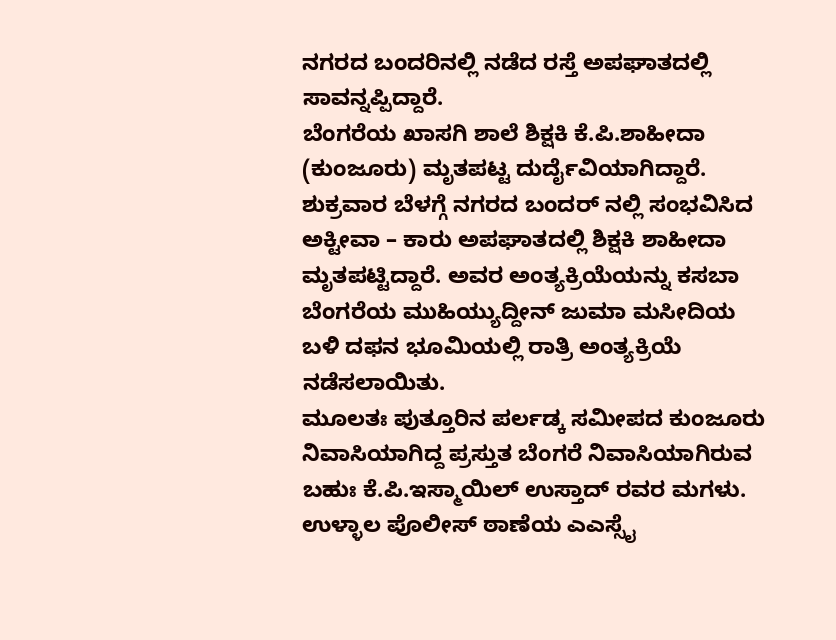ನಗರದ ಬಂದರಿನಲ್ಲಿ ನಡೆದ ರಸ್ತೆ ಅಪಘಾತದಲ್ಲಿ ಸಾವನ್ನಪ್ಪಿದ್ದಾರೆ.
ಬೆಂಗರೆಯ ಖಾಸಗಿ ಶಾಲೆ ಶಿಕ್ಷಕಿ ಕೆ.ಪಿ.ಶಾಹೀದಾ (ಕುಂಜೂರು) ಮೃತಪಟ್ಟ ದುರ್ದೈವಿಯಾಗಿದ್ದಾರೆ. ಶುಕ್ರವಾರ ಬೆಳಗ್ಗೆ ನಗರದ ಬಂದರ್ ನಲ್ಲಿ ಸಂಭವಿಸಿದ ಅಕ್ಟೀವಾ – ಕಾರು ಅಪಘಾತದಲ್ಲಿ ಶಿಕ್ಷಕಿ ಶಾಹೀದಾ ಮೃತಪಟ್ಟಿದ್ದಾರೆ. ಅವರ ಅಂತ್ಯಕ್ರಿಯೆಯನ್ನು ಕಸಬಾ ಬೆಂಗರೆಯ ಮುಹಿಯ್ಯುದ್ದೀನ್ ಜುಮಾ ಮಸೀದಿಯ ಬಳಿ ದಫನ ಭೂಮಿಯಲ್ಲಿ ರಾತ್ರಿ ಅಂತ್ಯಕ್ರಿಯೆ ನಡೆಸಲಾಯಿತು.
ಮೂಲತಃ ಪುತ್ತೂರಿನ ಪರ್ಲಡ್ಕ ಸಮೀಪದ ಕುಂಜೂರು ನಿವಾಸಿಯಾಗಿದ್ದ ಪ್ರಸ್ತುತ ಬೆಂಗರೆ ನಿವಾಸಿಯಾಗಿರುವ ಬಹುಃ ಕೆ.ಪಿ.ಇಸ್ಮಾಯಿಲ್ ಉಸ್ತಾದ್ ರವರ ಮಗಳು.
ಉಳ್ಳಾಲ ಪೊಲೀಸ್ ಠಾಣೆಯ ಎಎಸ್ಸೈ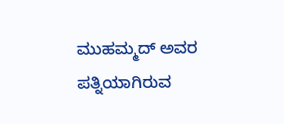ಮುಹಮ್ಮದ್ ಅವರ ಪತ್ನಿಯಾಗಿರುವ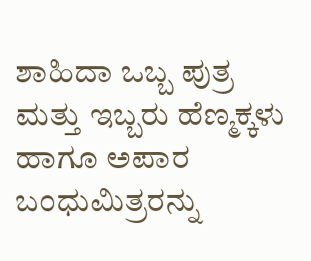ಶಾಹಿದಾ ಒಬ್ಬ ಪುತ್ರ ಮತ್ತು ಇಬ್ಬರು ಹೆಣ್ಮಕ್ಕಳು ಹಾಗೂ ಅಪಾರ ಬಂಧುಮಿತ್ರರನ್ನು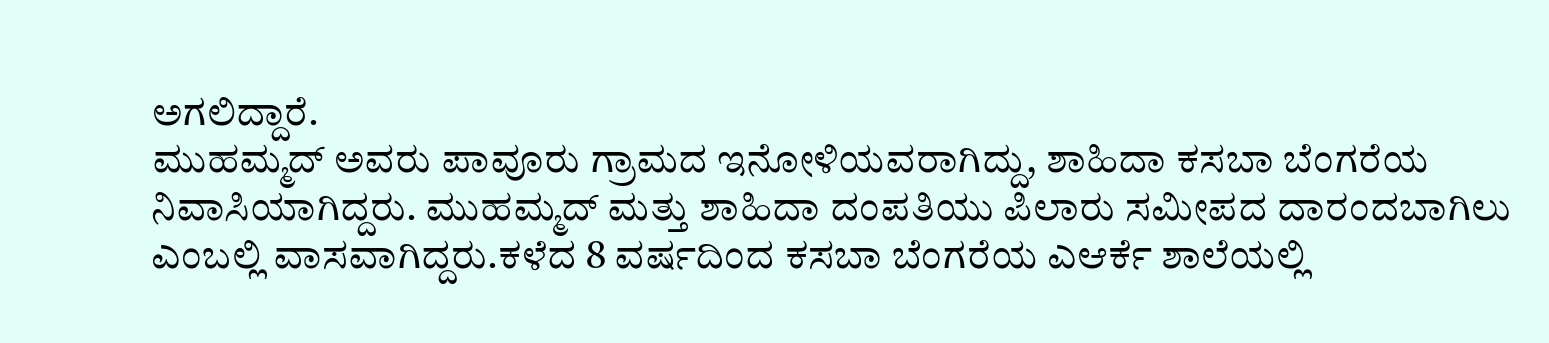ಅಗಲಿದ್ದಾರೆ.
ಮುಹಮ್ಮದ್ ಅವರು ಪಾವೂರು ಗ್ರಾಮದ ಇನೋಳಿಯವರಾಗಿದ್ದು, ಶಾಹಿದಾ ಕಸಬಾ ಬೆಂಗರೆಯ ನಿವಾಸಿಯಾಗಿದ್ದರು. ಮುಹಮ್ಮದ್ ಮತ್ತು ಶಾಹಿದಾ ದಂಪತಿಯು ಪಿಲಾರು ಸಮೀಪದ ದಾರಂದಬಾಗಿಲು ಎಂಬಲ್ಲಿ ವಾಸವಾಗಿದ್ದರು.ಕಳೆದ 8 ವರ್ಷದಿಂದ ಕಸಬಾ ಬೆಂಗರೆಯ ಎಆರ್ಕೆ ಶಾಲೆಯಲ್ಲಿ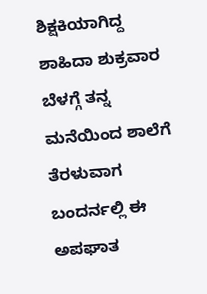ಶಿಕ್ಷಕಿಯಾಗಿದ್ದ ಶಾಹಿದಾ ಶುಕ್ರವಾರ ಬೆಳಗ್ಗೆ ತನ್ನ ಮನೆಯಿಂದ ಶಾಲೆಗೆ ತೆರಳುವಾಗ ಬಂದರ್ನಲ್ಲಿ ಈ ಅಪಘಾತ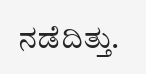ನಡೆದಿತ್ತು.